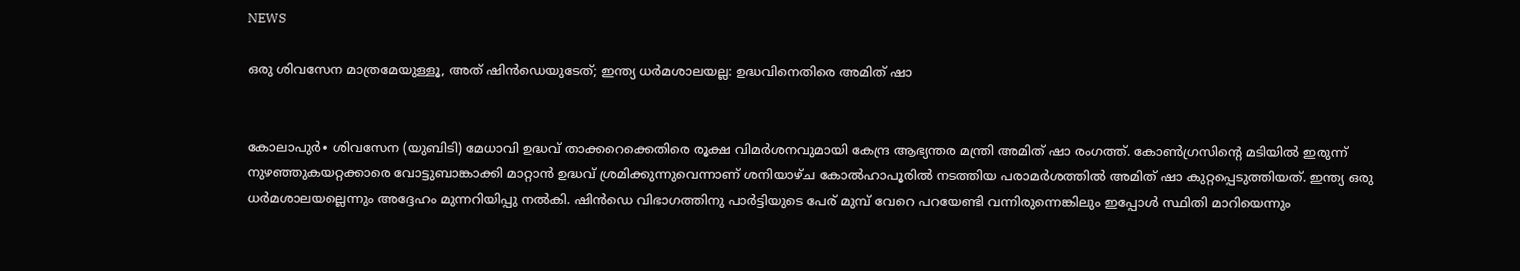NEWS

ഒരു ശിവസേന മാത്രമേയുള്ളൂ, അത് ഷിൻഡെയുടേത്; ഇന്ത്യ ധർമശാലയല്ല: ഉദ്ധവിനെതിരെ അമിത് ഷാ


കോലാപുർ∙ ശിവസേന (യുബിടി) മേധാവി ഉദ്ധവ് താക്കറെക്കെതിരെ രൂക്ഷ വിമർശനവുമായി കേന്ദ്ര ആഭ്യന്തര മന്ത്രി അമിത് ഷാ രംഗത്ത്. കോൺഗ്രസിന്റെ മടിയിൽ ഇരുന്ന് നുഴഞ്ഞുകയറ്റക്കാരെ വോട്ടുബാങ്കാക്കി മാറ്റാൻ ഉദ്ധവ് ശ്രമിക്കുന്നുവെന്നാണ് ശനിയാഴ്ച കോൽഹാപൂരിൽ നടത്തിയ പരാമർശത്തിൽ അമിത് ഷാ കുറ്റപ്പെടുത്തിയത്. ഇന്ത്യ ഒരു ധർമശാലയല്ലെന്നും അദ്ദേഹം മുന്നറിയിപ്പു നൽകി. ഷിൻഡെ വിഭാഗത്തിനു പാർട്ടിയുടെ പേര് മുമ്പ് വേറെ പറയേണ്ടി വന്നിരുന്നെങ്കിലും ഇപ്പോൾ സ്ഥിതി മാറിയെന്നും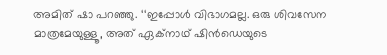അമിത് ഷാ പറഞ്ഞു. ‘‘ഇപ്പോൾ വിഭാഗമല്ല. ഒരു ശിവസേന മാത്രമേയുള്ളൂ, അത് ഏക്നാഥ് ഷിൻഡെയുടെ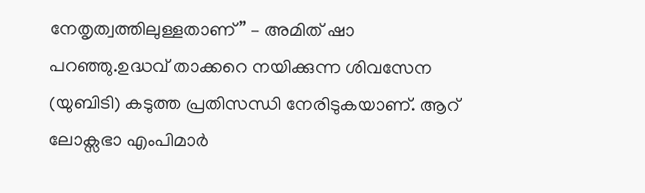നേതൃത്വത്തിലുള്ളതാണ്” – അമിത് ഷാ പറഞ്ഞു.ഉദ്ധവ് താക്കറെ നയിക്കുന്ന ശിവസേന (യുബിടി) കടുത്ത പ്രതിസന്ധി നേരിടുകയാണ്. ആറ് ലോക്സഭാ എംപിമാർ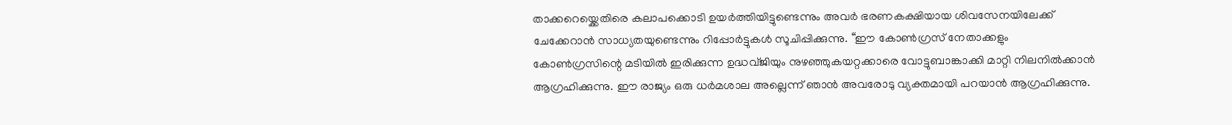താക്കറെയ്ക്കെതിരെ കലാപക്കൊടി ഉയർത്തിയിട്ടുണ്ടെന്നും അവർ ഭരണകക്ഷിയായ ശിവസേനയിലേക്ക് ചേക്കേറാൻ സാധ്യതയുണ്ടെന്നും റിപ്പോർട്ടുകൾ സൂചിപ്പിക്കുന്നു. ‘‘ഈ കോൺഗ്രസ് നേതാക്കളും കോൺഗ്രസിന്റെ മടിയിൽ ഇരിക്കുന്ന ഉദ്ധവ്‌ജിയും നുഴഞ്ഞുകയറ്റക്കാരെ വോട്ടുബാങ്കാക്കി മാറ്റി നിലനിൽക്കാൻ ആഗ്രഹിക്കുന്നു. ഈ രാജ്യം ഒരു ധർമശാല അല്ലെന്ന് ഞാൻ അവരോടു വ്യക്തമായി പറയാൻ ആഗ്രഹിക്കുന്നു.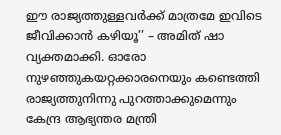ഈ രാജ്യത്തുള്ളവർക്ക് മാത്രമേ ഇവിടെ ജീവിക്കാൻ കഴിയൂ’’ – അമിത് ഷാ വ്യക്തമാക്കി. ഓരോ നുഴഞ്ഞുകയറ്റക്കാരനെയും കണ്ടെത്തി രാജ്യത്തുനിന്നു പുറത്താക്കുമെന്നും കേന്ദ്ര ആഭ്യന്തര മന്ത്രി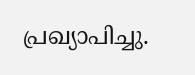പ്രഖ്യാപിച്ചു.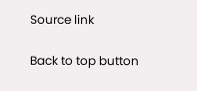Source link

Back to top button